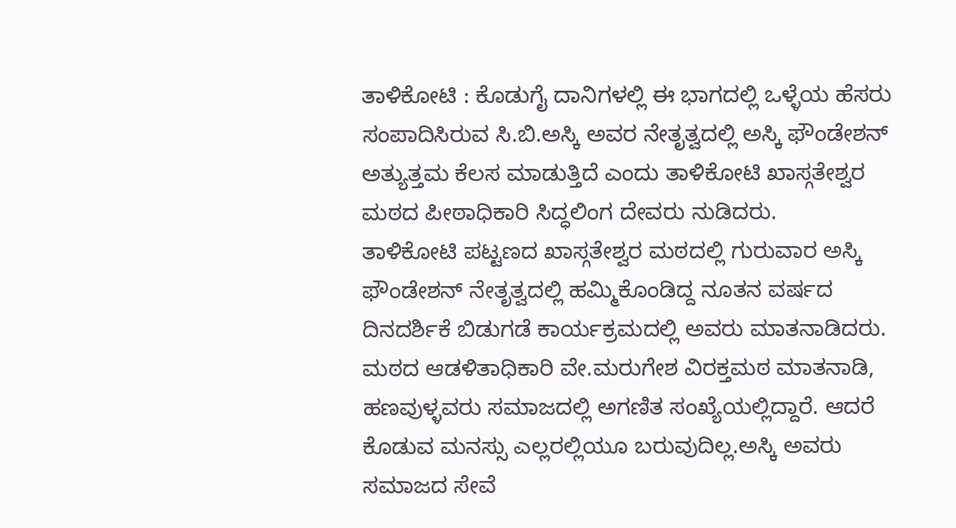ತಾಳಿಕೋಟಿ : ಕೊಡುಗೈ ದಾನಿಗಳಲ್ಲಿ ಈ ಭಾಗದಲ್ಲಿ ಒಳ್ಳೆಯ ಹೆಸರು ಸಂಪಾದಿಸಿರುವ ಸಿ.ಬಿ.ಅಸ್ಕಿ ಅವರ ನೇತೃತ್ವದಲ್ಲಿ ಅಸ್ಕಿ ಫೌಂಡೇಶನ್ ಅತ್ಯುತ್ತಮ ಕೆಲಸ ಮಾಡುತ್ತಿದೆ ಎಂದು ತಾಳಿಕೋಟಿ ಖಾಸ್ಗತೇಶ್ವರ ಮಠದ ಪೀಠಾಧಿಕಾರಿ ಸಿದ್ಧಲಿಂಗ ದೇವರು ನುಡಿದರು.
ತಾಳಿಕೋಟಿ ಪಟ್ಟಣದ ಖಾಸ್ಗತೇಶ್ವರ ಮಠದಲ್ಲಿ ಗುರುವಾರ ಅಸ್ಕಿ ಫೌಂಡೇಶನ್ ನೇತೃತ್ವದಲ್ಲಿ ಹಮ್ಮಿಕೊಂಡಿದ್ದ ನೂತನ ವರ್ಷದ ದಿನದರ್ಶಿಕೆ ಬಿಡುಗಡೆ ಕಾರ್ಯಕ್ರಮದಲ್ಲಿ ಅವರು ಮಾತನಾಡಿದರು.
ಮಠದ ಆಡಳಿತಾಧಿಕಾರಿ ವೇ.ಮರುಗೇಶ ವಿರಕ್ತಮಠ ಮಾತನಾಡಿ, ಹಣವುಳ್ಳವರು ಸಮಾಜದಲ್ಲಿ ಅಗಣಿತ ಸಂಖ್ಯೆಯಲ್ಲಿದ್ದಾರೆ. ಆದರೆ ಕೊಡುವ ಮನಸ್ಸು ಎಲ್ಲರಲ್ಲಿಯೂ ಬರುವುದಿಲ್ಲ.ಅಸ್ಕಿ ಅವರು ಸಮಾಜದ ಸೇವೆ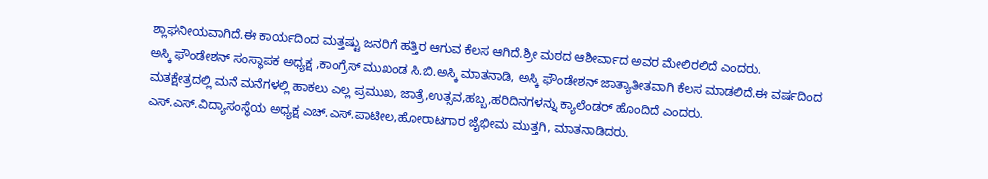ಶ್ಲಾಘನೀಯವಾಗಿದೆ.ಈ ಕಾರ್ಯದಿಂದ ಮತ್ತಷ್ಟು ಜನರಿಗೆ ಹತ್ತಿರ ಆಗುವ ಕೆಲಸ ಆಗಿದೆ.ಶ್ರೀ ಮಠದ ಆಶೀರ್ವಾದ ಅವರ ಮೇಲಿರಲಿದೆ ಎಂದರು.
ಅಸ್ಕಿ ಫೌಂಡೇಶನ್ ಸಂಸ್ಥಾಪಕ ಅಧ್ಯಕ್ಷ ,ಕಾಂಗ್ರೆಸ್ ಮುಖಂಡ ಸಿ.ಬಿ.ಅಸ್ಕಿ ಮಾತನಾಡಿ, ಅಸ್ಕಿ ಫೌಂಡೇಶನ್ ಜಾತ್ಯಾತೀತವಾಗಿ ಕೆಲಸ ಮಾಡಲಿದೆ.ಈ ವರ್ಷದಿಂದ ಮತಕ್ಷೇತ್ರದಲ್ಲಿ ಮನೆ ಮನೆಗಳಲ್ಲಿ ಹಾಕಲು ಎಲ್ಲ ಪ್ರಮುಖ, ಜಾತ್ರೆ,ಉತ್ಸವ,ಹಬ್ಬ,ಹರಿದಿನಗಳನ್ನು ಕ್ಯಾಲೆಂಡರ್ ಹೊಂದಿದೆ ಎಂದರು.
ಎಸ್.ಎಸ್.ವಿದ್ಯಾಸಂಸ್ಥೆಯ ಅಧ್ಯಕ್ಷ ಎಚ್.ಎಸ್.ಪಾಟೀಲ,ಹೋರಾಟಗಾರ ಜೈಭೀಮ ಮುತ್ತಗಿ, ಮಾತನಾಡಿದರು.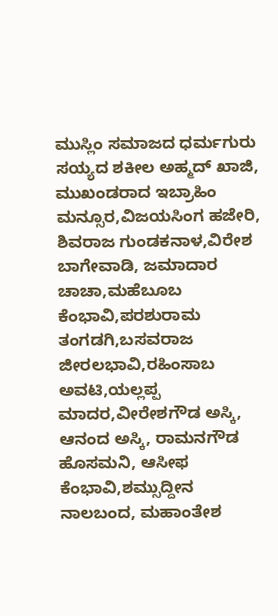ಮುಸ್ಲಿಂ ಸಮಾಜದ ಧರ್ಮಗುರು ಸಯ್ಯದ ಶಕೀಲ ಅಹ್ಮದ್ ಖಾಜಿ, ಮುಖಂಡರಾದ ಇಬ್ರಾಹಿಂ ಮನ್ಸೂರ,ವಿಜಯಸಿಂಗ ಹಜೇರಿ, ಶಿವರಾಜ ಗುಂಡಕನಾಳ,ವಿರೇಶ ಬಾಗೇವಾಡಿ, ಜಮಾದಾರ ಚಾಚಾ,ಮಹೆಬೂಬ ಕೆಂಭಾವಿ,ಪರಶುರಾಮ ತಂಗಡಗಿ,ಬಸವರಾಜ ಜೀರಲಭಾವಿ,ರಹಿಂಸಾಬ ಅವಟಿ,ಯಲ್ಲಪ್ಪ ಮಾದರ,ವೀರೇಶಗೌಡ ಅಸ್ಕಿ, ಆನಂದ ಅಸ್ಕಿ, ರಾಮನಗೌಡ ಹೊಸಮನಿ, ಆಸೀಫ ಕೆಂಭಾವಿ,ಶಮ್ಸುದ್ದೀನ ನಾಲಬಂದ, ಮಹಾಂತೇಶ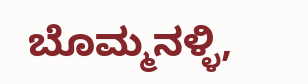ಬೊಮ್ಮನಳ್ಳಿ,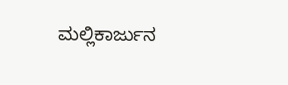ಮಲ್ಲಿಕಾರ್ಜುನ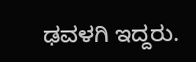ಢವಳಗಿ ಇದ್ದರು.